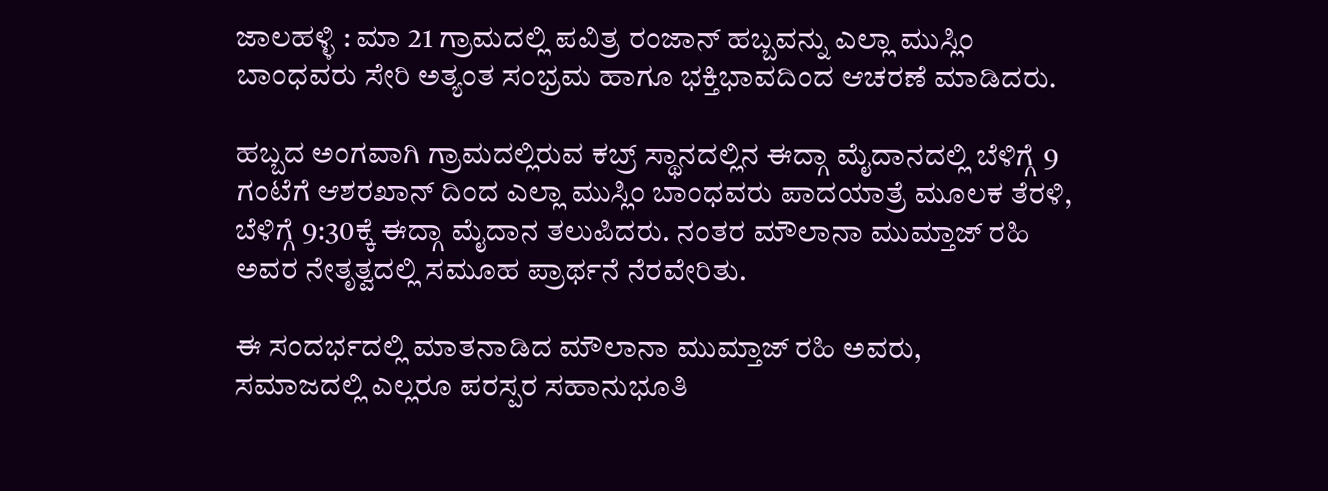ಜಾಲಹಳ್ಳಿ : ಮಾ 21 ಗ್ರಾಮದಲ್ಲಿ ಪವಿತ್ರ ರಂಜಾನ್ ಹಬ್ಬವನ್ನು ಎಲ್ಲಾ ಮುಸ್ಲಿಂ ಬಾಂಧವರು ಸೇರಿ ಅತ್ಯಂತ ಸಂಭ್ರಮ ಹಾಗೂ ಭಕ್ತಿಭಾವದಿಂದ ಆಚರಣೆ ಮಾಡಿದರು.

ಹಬ್ಬದ ಅಂಗವಾಗಿ ಗ್ರಾಮದಲ್ಲಿರುವ ಕಬ್ರ್ ಸ್ಥಾನದಲ್ಲಿನ ಈದ್ಗಾ ಮೈದಾನದಲ್ಲಿ ಬೆಳಿಗ್ಗೆ 9 ಗಂಟೆಗೆ ಆಶರಖಾನ್ ದಿಂದ ಎಲ್ಲಾ ಮುಸ್ಲಿಂ ಬಾಂಧವರು ಪಾದಯಾತ್ರೆ ಮೂಲಕ ತೆರಳಿ, ಬೆಳಿಗ್ಗೆ 9:30ಕ್ಕೆ ಈದ್ಗಾ ಮೈದಾನ ತಲುಪಿದರು. ನಂತರ ಮೌಲಾನಾ ಮುಮ್ತಾಜ್ ರಹಿ ಅವರ ನೇತೃತ್ವದಲ್ಲಿ ಸಮೂಹ ಪ್ರಾರ್ಥನೆ ನೆರವೇರಿತು.

ಈ ಸಂದರ್ಭದಲ್ಲಿ ಮಾತನಾಡಿದ ಮೌಲಾನಾ ಮುಮ್ತಾಜ್ ರಹಿ ಅವರು,
ಸಮಾಜದಲ್ಲಿ ಎಲ್ಲರೂ ಪರಸ್ಪರ ಸಹಾನುಭೂತಿ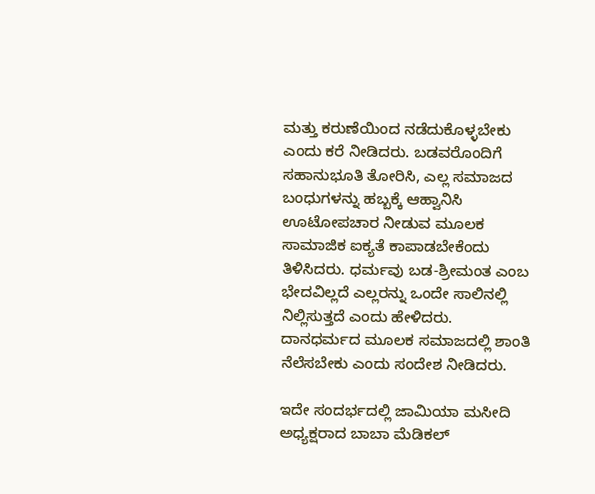ಮತ್ತು ಕರುಣೆಯಿಂದ ನಡೆದುಕೊಳ್ಳಬೇಕು ಎಂದು ಕರೆ ನೀಡಿದರು. ಬಡವರೊಂದಿಗೆ ಸಹಾನುಭೂತಿ ತೋರಿಸಿ, ಎಲ್ಲ ಸಮಾಜದ ಬಂಧುಗಳನ್ನು ಹಬ್ಬಕ್ಕೆ ಆಹ್ವಾನಿಸಿ ಊಟೋಪಚಾರ ನೀಡುವ ಮೂಲಕ ಸಾಮಾಜಿಕ ಐಕ್ಯತೆ ಕಾಪಾಡಬೇಕೆಂದು ತಿಳಿಸಿದರು. ಧರ್ಮವು ಬಡ-ಶ್ರೀಮಂತ ಎಂಬ ಭೇದವಿಲ್ಲದೆ ಎಲ್ಲರನ್ನು ಒಂದೇ ಸಾಲಿನಲ್ಲಿ ನಿಲ್ಲಿಸುತ್ತದೆ ಎಂದು ಹೇಳಿದರು. ದಾನಧರ್ಮದ ಮೂಲಕ ಸಮಾಜದಲ್ಲಿ ಶಾಂತಿ ನೆಲೆಸಬೇಕು ಎಂದು ಸಂದೇಶ ನೀಡಿದರು.

ಇದೇ ಸಂದರ್ಭದಲ್ಲಿ ಜಾಮಿಯಾ ಮಸೀದಿ ಅಧ್ಯಕ್ಷರಾದ ಬಾಬಾ ಮೆಡಿಕಲ್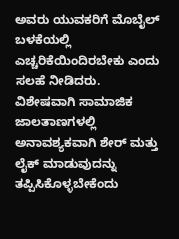ಅವರು ಯುವಕರಿಗೆ ಮೊಬೈಲ್ ಬಳಕೆಯಲ್ಲಿ ಎಚ್ಚರಿಕೆಯಿಂದಿರಬೇಕು ಎಂದು ಸಲಹೆ ನೀಡಿದರು. ವಿಶೇಷವಾಗಿ ಸಾಮಾಜಿಕ ಜಾಲತಾಣಗಳಲ್ಲಿ ಅನಾವಶ್ಯಕವಾಗಿ ಶೇರ್ ಮತ್ತು ಲೈಕ್ ಮಾಡುವುದನ್ನು ತಪ್ಪಿಸಿಕೊಳ್ಳಬೇಕೆಂದು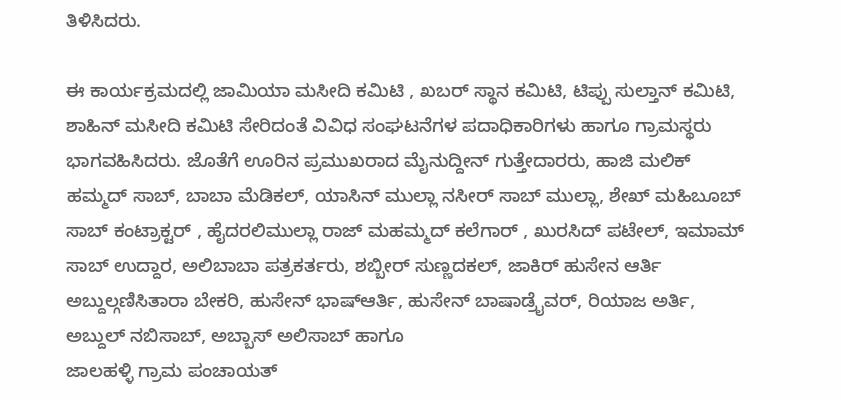ತಿಳಿಸಿದರು.

ಈ ಕಾರ್ಯಕ್ರಮದಲ್ಲಿ ಜಾಮಿಯಾ ಮಸೀದಿ ಕಮಿಟಿ , ಖಬರ್ ಸ್ಥಾನ ಕಮಿಟಿ, ಟಿಪ್ಪು ಸುಲ್ತಾನ್ ಕಮಿಟಿ, ಶಾಹಿನ್ ಮಸೀದಿ ಕಮಿಟಿ ಸೇರಿದಂತೆ ವಿವಿಧ ಸಂಘಟನೆಗಳ ಪದಾಧಿಕಾರಿಗಳು ಹಾಗೂ ಗ್ರಾಮಸ್ಥರು ಭಾಗವಹಿಸಿದರು. ಜೊತೆಗೆ ಊರಿನ ಪ್ರಮುಖರಾದ ಮೈನುದ್ದೀನ್ ಗುತ್ತೇದಾರರು, ಹಾಜಿ ಮಲಿಕ್ ಹಮ್ಮದ್ ಸಾಬ್, ಬಾಬಾ ಮೆಡಿಕಲ್, ಯಾಸಿನ್ ಮುಲ್ಲಾ ನಸೀರ್ ಸಾಬ್ ಮುಲ್ಲಾ, ಶೇಖ್ ಮಹಿಬೂಬ್ ಸಾಬ್ ಕಂಟ್ರಾಕ್ಟರ್ , ಹೈದರಲಿಮುಲ್ಲಾ ರಾಜ್ ಮಹಮ್ಮದ್ ಕಲೆಗಾರ್ , ಖುರಸಿದ್ ಪಟೇಲ್, ಇಮಾಮ್ ಸಾಬ್ ಉದ್ದಾರ, ಅಲಿಬಾಬಾ ಪತ್ರಕರ್ತರು, ಶಬ್ಬೀರ್ ಸುಣ್ಣದಕಲ್, ಜಾಕಿರ್ ಹುಸೇನ ಆರ್ತಿ ಅಬ್ದುಲ್ಗಣಿಸಿತಾರಾ ಬೇಕರಿ, ಹುಸೇನ್ ಭಾಷ್ಆರ್ತಿ, ಹುಸೇನ್ ಬಾಷಾಡ್ರೈವರ್, ರಿಯಾಜ ಅರ್ತಿ, ಅಬ್ದುಲ್ ನಬಿಸಾಬ್, ಅಬ್ಬಾಸ್ ಅಲಿಸಾಬ್ ಹಾಗೂ
ಜಾಲಹಳ್ಳಿ ಗ್ರಾಮ ಪಂಚಾಯತ್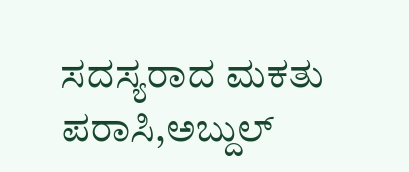ಸದಸ್ಯರಾದ ಮಕತು ಪರಾಸಿ,ಅಬ್ದುಲ್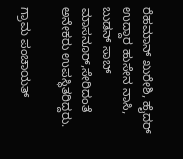ರೆಹಮಾನ್ ಖುರೇಶಿ, ಹೈದರ್ ಉದ್ದಾರ ಹುಸೇನ ನಾಸಿ, ಬುಡನ್ ಸಾಬ್ ಮಾಸನೂರ್,ಸೇರಿದಂತೆ ಅನೇಕರು ಉಪಸ್ಥಿತರಿದ್ದರು.

ಗ್ರಾಮ ಪಂಚಾಯತ್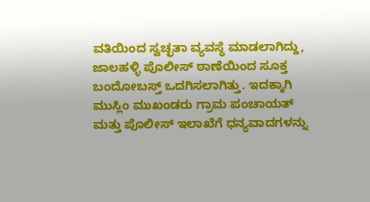ವತಿಯಿಂದ ಸ್ವಚ್ಛತಾ ವ್ಯವಸ್ಥೆ ಮಾಡಲಾಗಿದ್ದು, ಜಾಲಹಳ್ಳಿ ಪೊಲೀಸ್ ಠಾಣೆಯಿಂದ ಸೂಕ್ತ ಬಂದೋಬಸ್ತ್ ಒದಗಿಸಲಾಗಿತ್ತು. ಇದಕ್ಕಾಗಿ ಮುಸ್ಲಿಂ ಮುಖಂಡರು ಗ್ರಾಮ ಪಂಚಾಯತ್ ಮತ್ತು ಪೊಲೀಸ್ ಇಲಾಖೆಗೆ ಧನ್ಯವಾದಗಳನ್ನು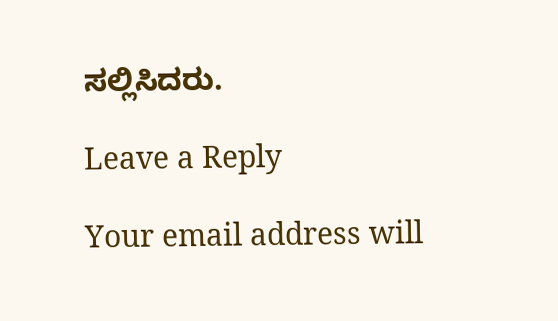ಸಲ್ಲಿಸಿದರು.

Leave a Reply

Your email address will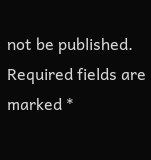not be published. Required fields are marked *